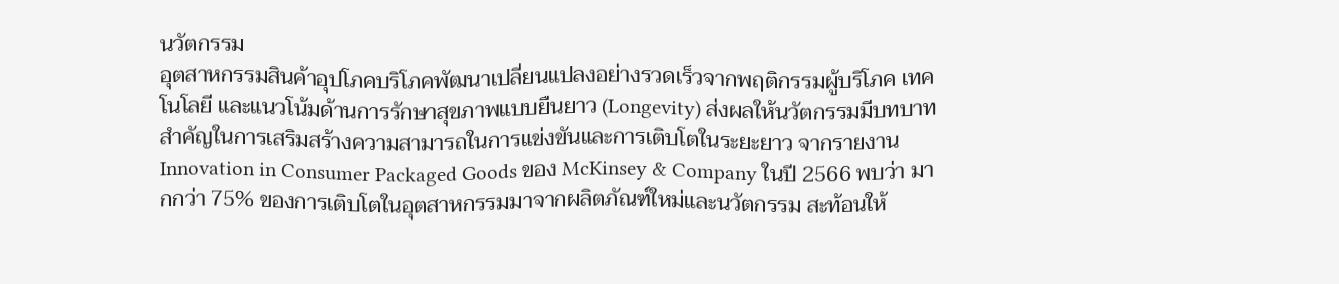นวัตกรรม
อุตสาหกรรมสินค้าอุปโภคบริโภคพัฒนาเปลี่ยนแปลงอย่างรวดเร็วจากพฤติกรรมผู้บริโภค เทคโนโลยี และแนวโน้มด้านการรักษาสุขภาพแบบยืนยาว (Longevity) ส่งผลให้นวัตกรรมมีบทบาทสำคัญในการเสริมสร้างความสามารถในการแข่งขันและการเติบโตในระยะยาว จากรายงาน Innovation in Consumer Packaged Goods ของ McKinsey & Company ในปี 2566 พบว่า มากกว่า 75% ของการเติบโตในอุตสาหกรรมมาจากผลิตภัณฑ์ใหม่และนวัตกรรม สะท้อนให้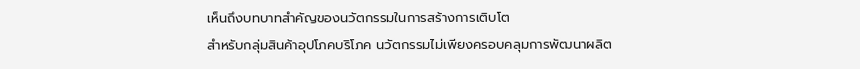เห็นถึงบทบาทสำคัญของนวัตกรรมในการสร้างการเติบโต
สำหรับกลุ่มสินค้าอุปโภคบริโภค นวัตกรรมไม่เพียงครอบคลุมการพัฒนาผลิต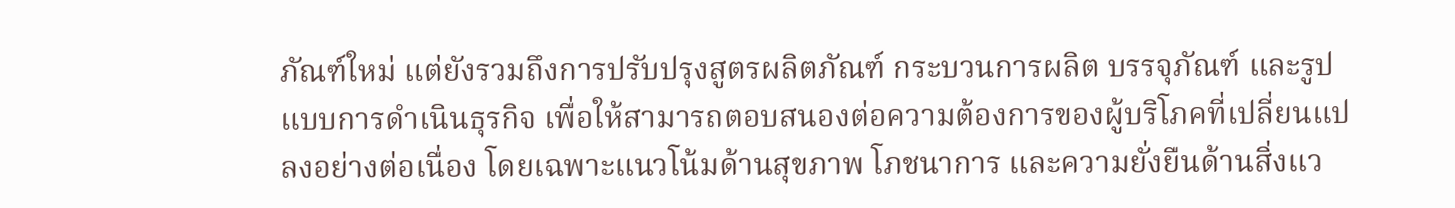ภัณฑ์ใหม่ แต่ยังรวมถึงการปรับปรุงสูตรผลิตภัณฑ์ กระบวนการผลิต บรรจุภัณฑ์ และรูปแบบการดำเนินธุรกิจ เพื่อให้สามารถตอบสนองต่อความต้องการของผู้บริโภคที่เปลี่ยนแปลงอย่างต่อเนื่อง โดยเฉพาะแนวโน้มด้านสุขภาพ โภชนาการ และความยั่งยืนด้านสิ่งแว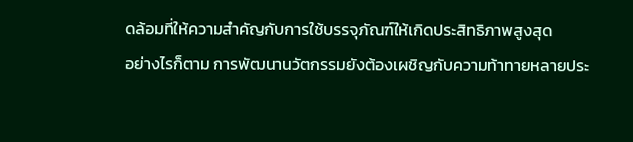ดล้อมที่ให้ความสำคัญกับการใช้บรรจุภัณฑ์ให้เกิดประสิทธิภาพสูงสุด
อย่างไรก็ตาม การพัฒนานวัตกรรมยังต้องเผชิญกับความท้าทายหลายประ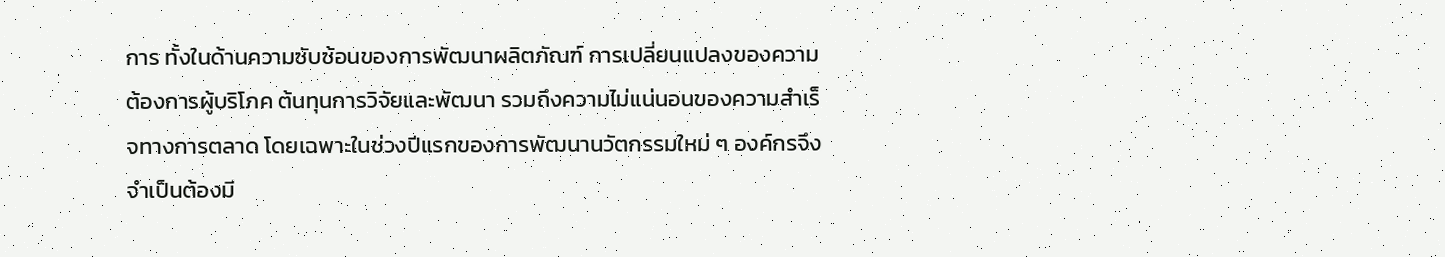การ ทั้งในด้านความซับซ้อนของการพัฒนาผลิตภัณฑ์ การเปลี่ยนแปลงของความต้องการผู้บริโภค ต้นทุนการวิจัยและพัฒนา รวมถึงความไม่แน่นอนของความสำเร็จทางการตลาด โดยเฉพาะในช่วงปีแรกของการพัฒนานวัตกรรมใหม่ ๆ องค์กรจึงจำเป็นต้องมี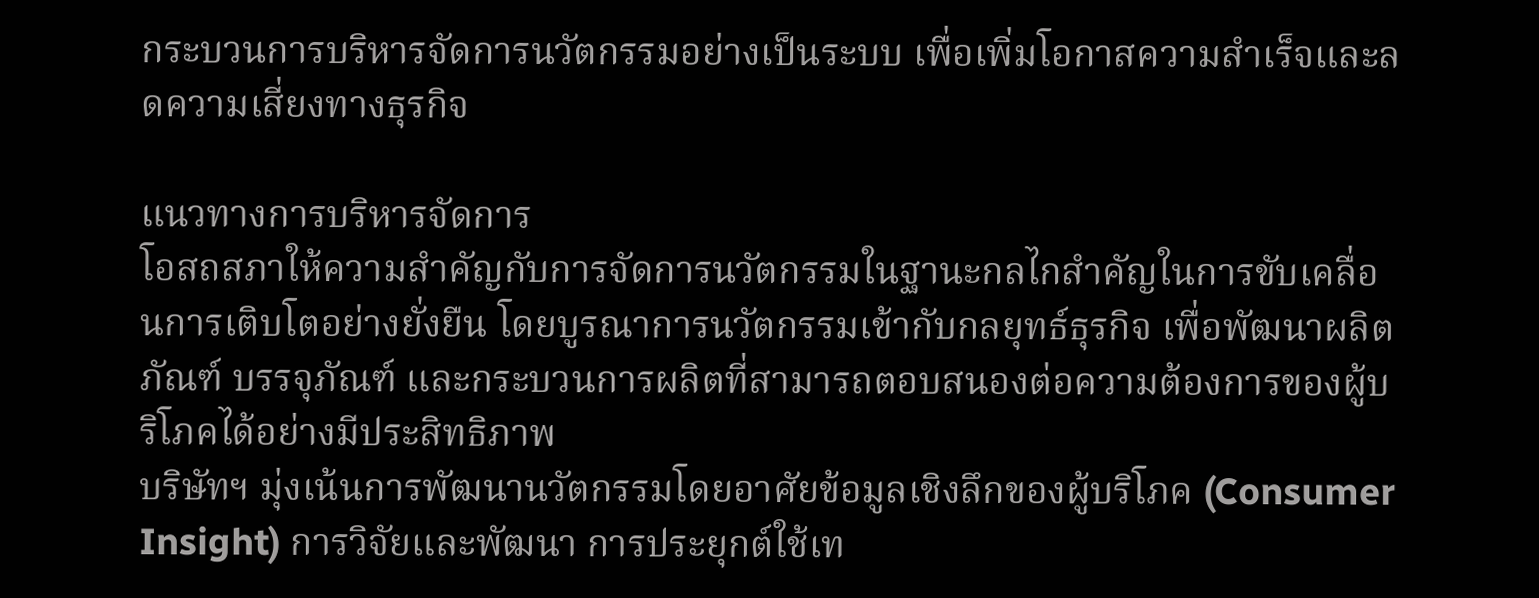กระบวนการบริหารจัดการนวัตกรรมอย่างเป็นระบบ เพื่อเพิ่มโอกาสความสำเร็จและลดความเสี่ยงทางธุรกิจ

แนวทางการบริหารจัดการ
โอสถสภาให้ความสำคัญกับการจัดการนวัตกรรมในฐานะกลไกสำคัญในการขับเคลื่อนการเติบโตอย่างยั่งยืน โดยบูรณาการนวัตกรรมเข้ากับกลยุทธ์ธุรกิจ เพื่อพัฒนาผลิตภัณฑ์ บรรจุภัณฑ์ และกระบวนการผลิตที่สามารถตอบสนองต่อความต้องการของผู้บริโภคได้อย่างมีประสิทธิภาพ
บริษัทฯ มุ่งเน้นการพัฒนานวัตกรรมโดยอาศัยข้อมูลเชิงลึกของผู้บริโภค (Consumer Insight) การวิจัยและพัฒนา การประยุกต์ใช้เท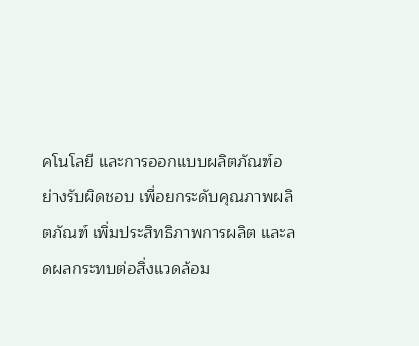คโนโลยี และการออกแบบผลิตภัณฑ์อย่างรับผิดชอบ เพื่อยกระดับคุณภาพผลิตภัณฑ์ เพิ่มประสิทธิภาพการผลิต และลดผลกระทบต่อสิ่งแวดล้อม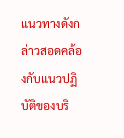แนวทางดังกล่าวสอดคล้องกับแนวปฏิบัติของบริ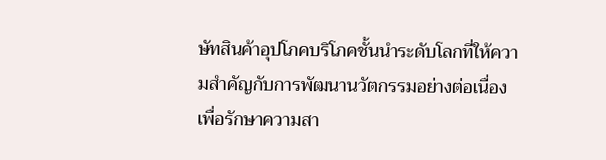ษัทสินค้าอุปโภคบริโภคชั้นนำระดับโลกที่ให้ความสำคัญกับการพัฒนานวัตกรรมอย่างต่อเนื่อง เพื่อรักษาความสา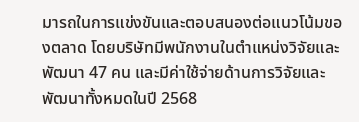มารถในการแข่งขันและตอบสนองต่อแนวโน้มของตลาด โดยบริษัทมีพนักงานในตำแหน่งวิจัยและพัฒนา 47 คน และมีค่าใช้จ่ายด้านการวิจัยและพัฒนาทั้งหมดในปี 2568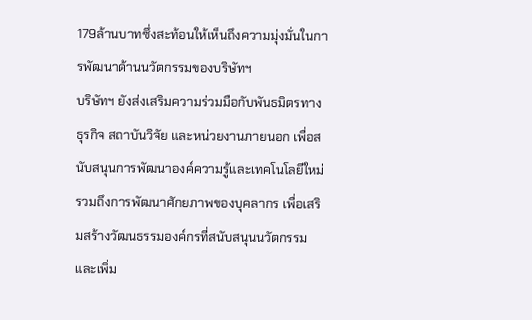179ล้านบาทซึ่งสะท้อนให้เห็นถึงความมุ่งมั่นในการพัฒนาด้านนวัตกรรมของบริษัทฯ
บริษัทฯ ยังส่งเสริมความร่วมมือกับพันธมิตรทางธุรกิจ สถาบันวิจัย และหน่วยงานภายนอก เพื่อสนับสนุนการพัฒนาองค์ความรู้และเทคโนโลยีใหม่ รวมถึงการพัฒนาศักยภาพของบุคลากร เพื่อเสริมสร้างวัฒนธรรมองค์กรที่สนับสนุนนวัตกรรม และเพิ่ม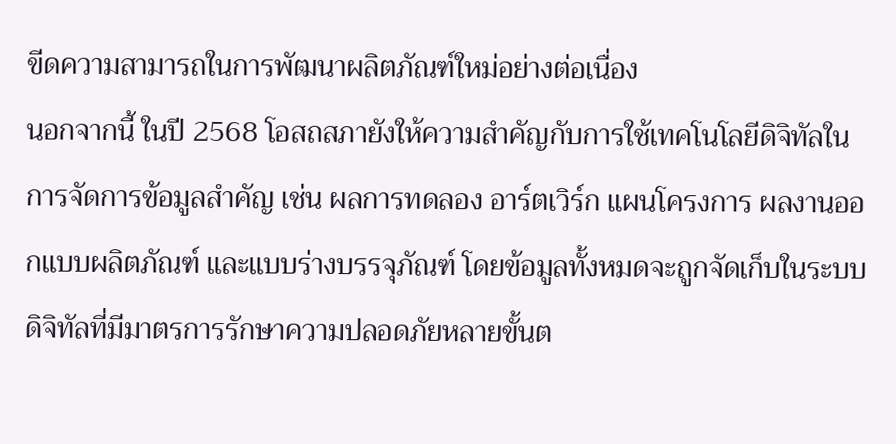ขีดความสามารถในการพัฒนาผลิตภัณฑ์ใหม่อย่างต่อเนื่อง
นอกจากนี้ ในปี 2568 โอสถสภายังให้ความสำคัญกับการใช้เทคโนโลยีดิจิทัลในการจัดการข้อมูลสำคัญ เช่น ผลการทดลอง อาร์ตเวิร์ก แผนโครงการ ผลงานออกแบบผลิตภัณฑ์ และแบบร่างบรรจุภัณฑ์ โดยข้อมูลทั้งหมดจะถูกจัดเก็บในระบบดิจิทัลที่มีมาตรการรักษาความปลอดภัยหลายขั้นต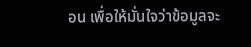อน เพื่อให้มั่นใจว่าข้อมูลจะ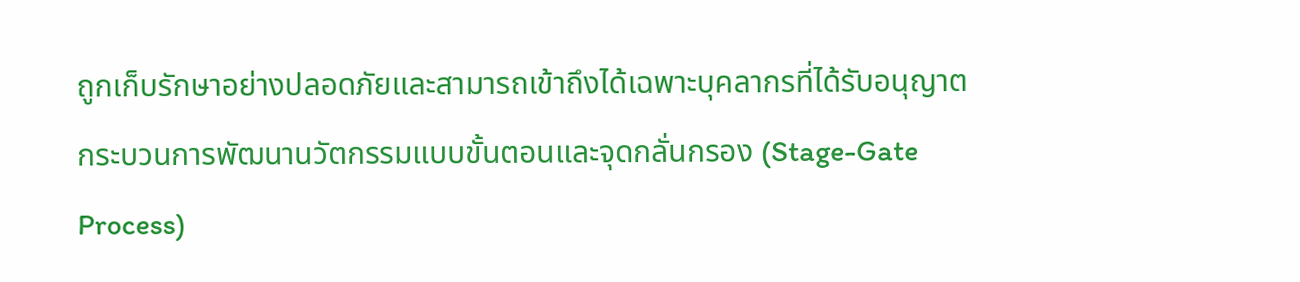ถูกเก็บรักษาอย่างปลอดภัยและสามารถเข้าถึงได้เฉพาะบุคลากรที่ได้รับอนุญาต
กระบวนการพัฒนานวัตกรรมแบบขั้นตอนและจุดกลั่นกรอง (Stage-Gate Process)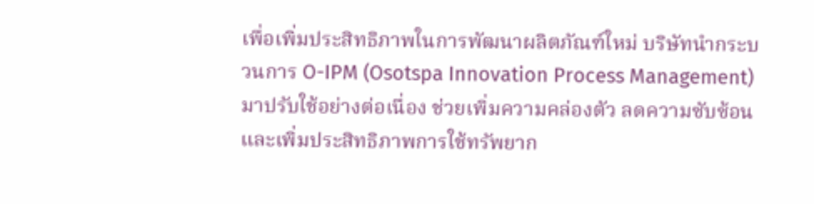เพื่อเพิ่มประสิทธิภาพในการพัฒนาผลิตภัณฑ์ใหม่ บริษัทนำกระบวนการ O-IPM (Osotspa Innovation Process Management) มาปรับใช้อย่างต่อเนื่อง ช่วยเพิ่มความคล่องตัว ลดความซับซ้อน และเพิ่มประสิทธิภาพการใช้ทรัพยาก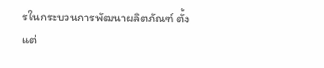รในกระบวนการพัฒนาผลิตภัณฑ์ ตั้งแต่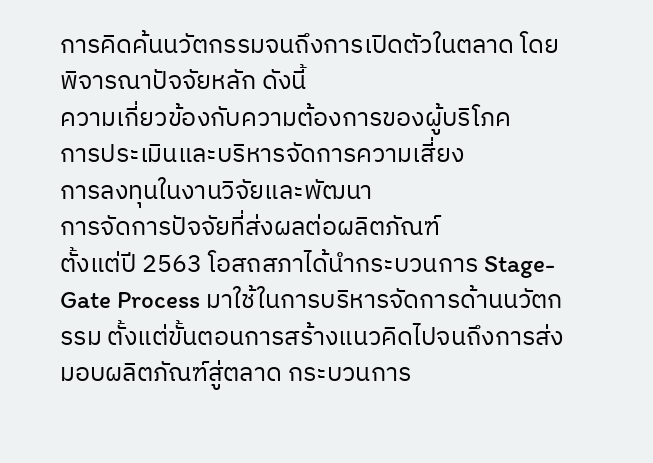การคิดค้นนวัตกรรมจนถึงการเปิดตัวในตลาด โดยพิจารณาปัจจัยหลัก ดังนี้
ความเกี่ยวข้องกับความต้องการของผู้บริโภค
การประเมินและบริหารจัดการความเสี่ยง
การลงทุนในงานวิจัยและพัฒนา
การจัดการปัจจัยที่ส่งผลต่อผลิตภัณฑ์
ตั้งแต่ปี 2563 โอสถสภาได้นำกระบวนการ Stage-Gate Process มาใช้ในการบริหารจัดการด้านนวัตกรรม ตั้งแต่ขั้นตอนการสร้างแนวคิดไปจนถึงการส่งมอบผลิตภัณฑ์สู่ตลาด กระบวนการ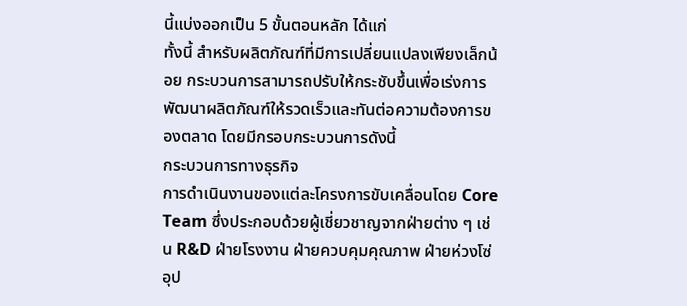นี้แบ่งออกเป็น 5 ขั้นตอนหลัก ได้แก่
ทั้งนี้ สำหรับผลิตภัณฑ์ที่มีการเปลี่ยนแปลงเพียงเล็กน้อย กระบวนการสามารถปรับให้กระชับขึ้นเพื่อเร่งการพัฒนาผลิตภัณฑ์ให้รวดเร็วและทันต่อความต้องการของตลาด โดยมีกรอบกระบวนการดังนี้
กระบวนการทางธุรกิจ
การดำเนินงานของแต่ละโครงการขับเคลื่อนโดย Core Team ซึ่งประกอบด้วยผู้เชี่ยวชาญจากฝ่ายต่าง ๆ เช่น R&D ฝ่ายโรงงาน ฝ่ายควบคุมคุณภาพ ฝ่ายห่วงโซ่อุป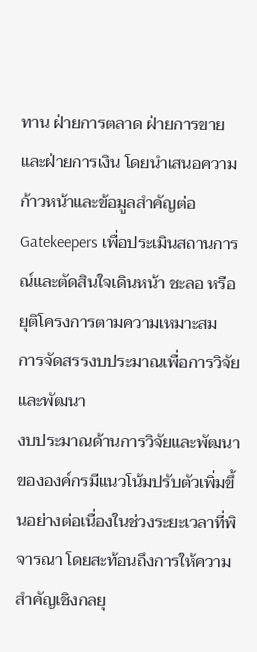ทาน ฝ่ายการตลาด ฝ่ายการขาย และฝ่ายการเงิน โดยนำเสนอความก้าวหน้าและข้อมูลสำคัญต่อ Gatekeepers เพื่อประเมินสถานการณ์และตัดสินใจเดินหน้า ชะลอ หรือยุติโครงการตามความเหมาะสม
การจัดสรรงบประมาณเพื่อการวิจัยและพัฒนา
งบประมาณด้านการวิจัยและพัฒนาขององค์กรมีแนวโน้มปรับตัวเพิ่มขึ้นอย่างต่อเนื่องในช่วงระยะเวลาที่พิจารณา โดยสะท้อนถึงการให้ความสำคัญเชิงกลยุ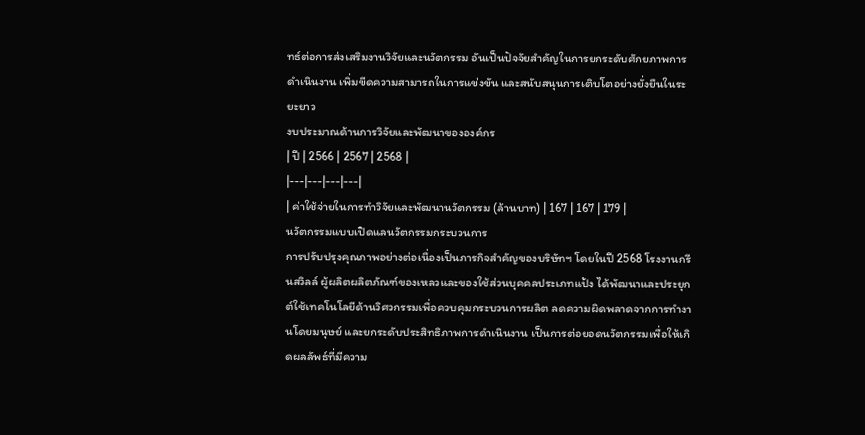ทธ์ต่อการส่งเสริมงานวิจัยและนวัตกรรม อันเป็นปัจจัยสำคัญในการยกระดับศักยภาพการดำเนินงาน เพิ่มขีดความสามารถในการแข่งขัน และสนับสนุนการเติบโตอย่างยั่งยืนในระยะยาว
งบประมาณด้านการวิจัยและพัฒนาขององค์กร
| ปี | 2566 | 2567 | 2568 |
|---|---|---|---|
| ค่าใช้จ่ายในการทำวิจัยและพัฒนานวัตกรรม (ล้านบาท) | 167 | 167 | 179 |
นวัตกรรมแบบเปิดแลนวัตกรรมกระบวนการ
การปรับปรุงคุณภาพอย่างต่อเนื่องเป็นภารกิจสำคัญของบริษัทฯ โดยในปี 2568 โรงงานกรีนสวิลล์ ผู้ผลิตผลิตภัณฑ์ของเหลวและของใช้ส่วนบุคคลประเภทแป้ง ได้พัฒนาและประยุกต์ใช้เทคโนโลยีด้านวิศวกรรมเพื่อควบคุมกระบวนการผลิต ลดความผิดพลาดจากการทำงานโดยมนุษย์ และยกระดับประสิทธิภาพการดำเนินงาน เป็นการต่อยอดนวัตกรรมเพื่อให้เกิดผลลัพธ์ที่มีความ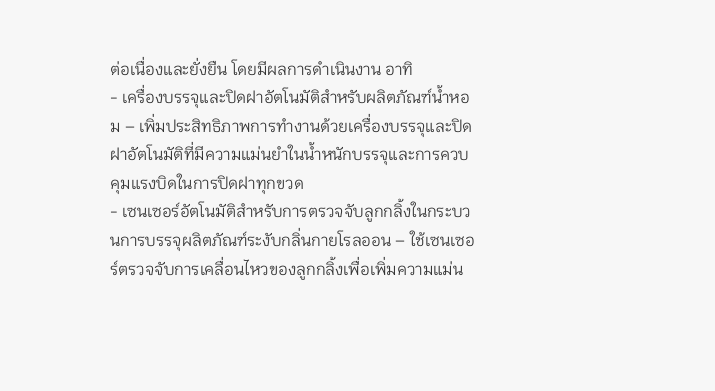ต่อเนื่องและยั่งยืน โดยมีผลการดำเนินงาน อาทิ
- เครื่องบรรจุและปิดฝาอัตโนมัติสำหรับผลิตภัณฑ์น้ำหอม – เพิ่มประสิทธิภาพการทำงานด้วยเครื่องบรรจุและปิดฝาอัตโนมัติที่มีความแม่นยำในน้ำหนักบรรจุและการควบคุมแรงบิดในการปิดฝาทุกขวด
- เซนเซอร์อัตโนมัติสำหรับการตรวจจับลูกกลิ้งในกระบวนการบรรจุผลิตภัณฑ์ระงับกลิ่นกายโรลออน – ใช้เซนเซอร์ตรวจจับการเคลื่อนไหวของลูกกลิ้งเพื่อเพิ่มความแม่น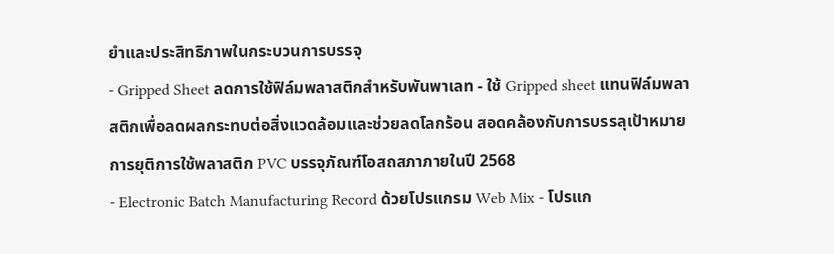ยำและประสิทธิภาพในกระบวนการบรรจุ
- Gripped Sheet ลดการใช้ฟิล์มพลาสติกสำหรับพันพาเลท - ใช้ Gripped sheet แทนฟิล์มพลาสติกเพื่อลดผลกระทบต่อสิ่งแวดล้อมและช่วยลดโลกร้อน สอดคล้องกับการบรรลุเป้าหมายการยุติการใช้พลาสติก PVC บรรจุภัณฑ์โอสถสภาภายในปี 2568
- Electronic Batch Manufacturing Record ด้วยโปรแกรม Web Mix - โปรแก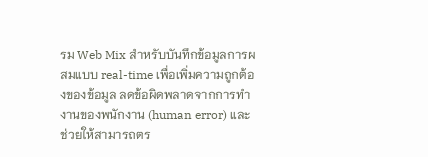รม Web Mix สำหรับบันทึกข้อมูลการผสมแบบ real-time เพื่อเพิ่มความถูกต้องของข้อมูล ลดข้อผิดพลาดจากการทำงานของพนักงาน (human error) และช่วยให้สามารถตร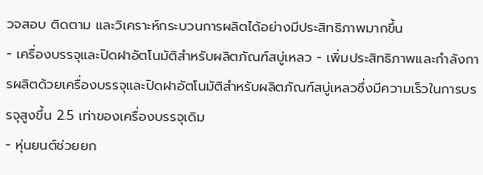วจสอบ ติดตาม และวิเคราะห์กระบวนการผลิตได้อย่างมีประสิทธิภาพมากขึ้น
- เครื่องบรรจุและปิดฝาอัตโนมัติสำหรับผลิตภัณฑ์สบู่เหลว - เพิ่มประสิทธิภาพและกำลังการผลิตด้วยเครื่องบรรจุและปิดฝาอัตโนมัติสำหรับผลิตภัณฑ์สบู่เหลวซึ่งมีความเร็วในการบรรจุสูงขึ้น 2.5 เท่าของเครื่องบรรจุเดิม
- หุ่นยนต์ช่วยยก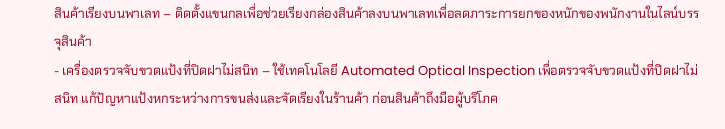สินค้าเรียงบนพาเลท – ติดตั้งแขนกลเพื่อช่วยเรียงกล่องสินค้าลงบนพาเลทเพื่อลดภาระการยกของหนักของพนักงานในไลน์บรรจุสินค้า
- เครื่องตรวจจับขวดแป้งที่ปิดฝาไม่สนิท – ใช้เทคโนโลยี Automated Optical Inspection เพื่อตรวจจับขวดแป้งที่ปิดฝาไม่สนิท แก้ปัญหาแป้งหกระหว่างการขนส่งและจัดเรียงในร้านค้า ก่อนสินค้าถึงมือผู้บริโภค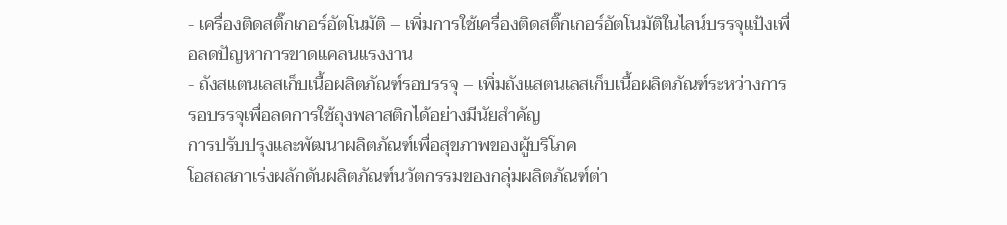- เครื่องติดสติ๊กเกอร์อัตโนมัติ – เพิ่มการใช้เครื่องติดสติ๊กเกอร์อัตโนมัติในไลน์บรรจุแป้งเพื่อลดปัญหาการขาดแคลนแรงงาน
- ถังสแตนเลสเก็บเนื้อผลิตภัณฑ์รอบรรจุ – เพิ่มถังแสตนเลสเก็บเนื้อผลิตภัณฑ์ระหว่างการรอบรรจุเพื่อลดการใช้ถุงพลาสติกได้อย่างมีนัยสำคัญ
การปรับปรุงและพัฒนาผลิตภัณฑ์เพื่อสุขภาพของผู้บริโภค
โอสถสภาเร่งผลักดันผลิตภัณฑ์นวัตกรรมของกลุ่มผลิตภัณฑ์ต่า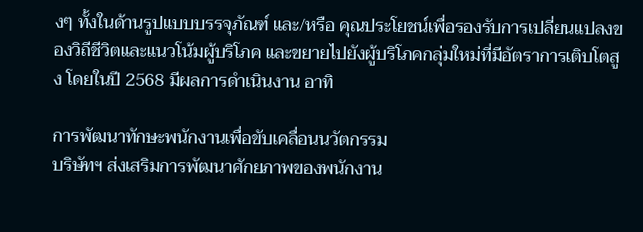งๆ ทั้งในด้านรูปแบบบรรจุภัณฑ์ และ/หรือ คุณประโยชน์เพื่อรองรับการเปลี่ยนแปลงของวิถีชีวิตและแนวโน้มผู้บริโภค และขยายไปยังผู้บริโภคกลุ่มใหม่ที่มีอัตราการเติบโตสูง โดยในปี 2568 มีผลการดำเนินงาน อาทิ

การพัฒนาทักษะพนักงานเพื่อขับเคลื่อนนวัตกรรม
บริษัทฯ ส่งเสริมการพัฒนาศักยภาพของพนักงาน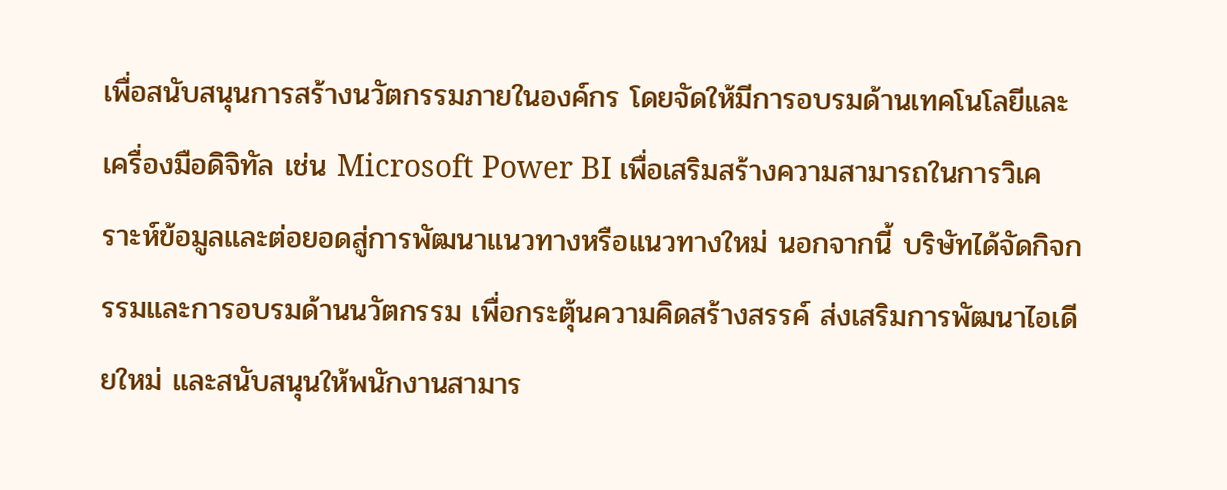เพื่อสนับสนุนการสร้างนวัตกรรมภายในองค์กร โดยจัดให้มีการอบรมด้านเทคโนโลยีและเครื่องมือดิจิทัล เช่น Microsoft Power BI เพื่อเสริมสร้างความสามารถในการวิเคราะห์ข้อมูลและต่อยอดสู่การพัฒนาแนวทางหรือแนวทางใหม่ นอกจากนี้ บริษัทได้จัดกิจกรรมและการอบรมด้านนวัตกรรม เพื่อกระตุ้นความคิดสร้างสรรค์ ส่งเสริมการพัฒนาไอเดียใหม่ และสนับสนุนให้พนักงานสามาร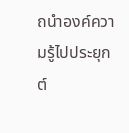ถนำองค์ความรู้ไปประยุกต์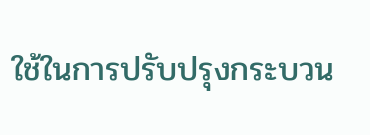ใช้ในการปรับปรุงกระบวน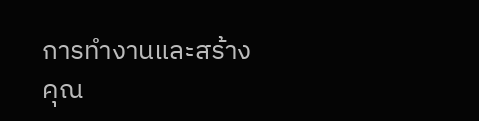การทำงานและสร้างคุณ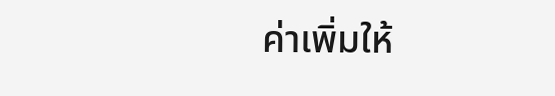ค่าเพิ่มให้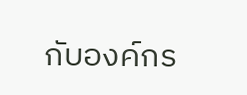กับองค์กร